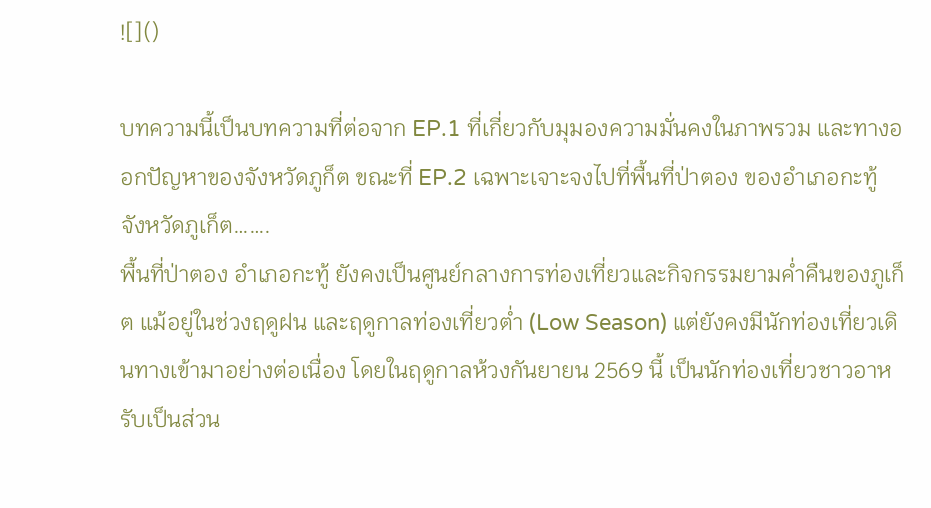![]()

บทความนี้เป็นบทความที่ต่อจาก EP.1 ที่เกี่ยวกับมุมองความมั่นคงในภาพรวม และทางออกปัญหาของจังหวัดภูก็ต ขณะที่ EP.2 เฉพาะเจาะจงไปที่พื้นที่ป่าตอง ของอำเภอกะทู้ จังหวัดภูเก็ต…….
พื้นที่ป่าตอง อำเภอกะทู้ ยังคงเป็นศูนย์กลางการท่องเที่ยวและกิจกรรมยามค่ำคืนของภูเก็ต แม้อยู่ในช่วงฤดูฝน และฤดูกาลท่องเที่ยวต่ำ (Low Season) แต่ยังคงมีนักท่องเที่ยวเดินทางเข้ามาอย่างต่อเนื่อง โดยในฤดูกาลห้วงกันยายน 2569 นี้ เป็นนักท่องเที่ยวชาวอาหรับเป็นส่วน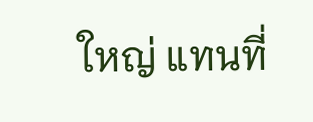ใหญ่ แทนที่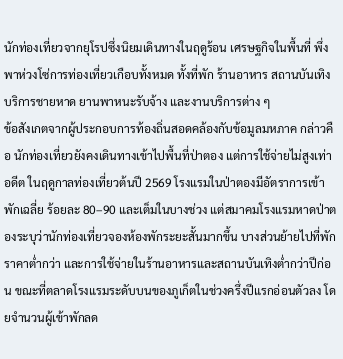นักท่องเที่ยวจากยุโรปซึ่งนิยมเดินทางในฤดูร้อน เศรษฐกิจในพื้นที่ พึ่งพาห่วงโซ่การท่องเที่ยวเกือบทั้งหมด ทั้งที่พัก ร้านอาหาร สถานบันเทิง บริการชายหาด ยานพาหนะรับจ้าง และงานบริการต่าง ๆ
ข้อสังเกตจากผู้ประกอบการท้องถิ่นสอดคล้องกับข้อมูลมหภาค กล่าวคือ นักท่องเที่ยวยังคงเดินทางเข้าไปพื้นที่ป่าตอง แต่การใช้จ่ายไม่สูงเท่าอดีต ในฤดูกาลท่องเที่ยวต้นปี 2569 โรงแรมในป่าตองมีอัตราการเข้าพักเฉลี่ย ร้อยละ 80–90 และเต็มในบางช่วง แต่สมาคมโรงแรมหาดป่าตองระบุว่านักท่องเที่ยวจองห้องพักระยะสั้นมากขึ้น บางส่วนย้ายไปที่พักราคาต่ำกว่า และการใช้จ่ายในร้านอาหารและสถานบันเทิงต่ำกว่าปีก่อน ขณะที่ตลาดโรงแรมระดับบนของภูเก็ตในช่วงครึ่งปีแรกอ่อนตัวลง โดยจำนวนผู้เข้าพักลด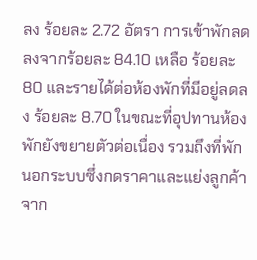ลง ร้อยละ 2.72 อัตรา การเข้าพักลดลงจากร้อยละ 84.10 เหลือ ร้อยละ 80 และรายได้ต่อห้องพักที่มีอยู่ลดลง ร้อยละ 8.70 ในขณะที่อุปทานห้องพักยังขยายตัวต่อเนื่อง รวมถึงที่พักนอกระบบซึ่งกดราคาและแย่งลูกค้าจาก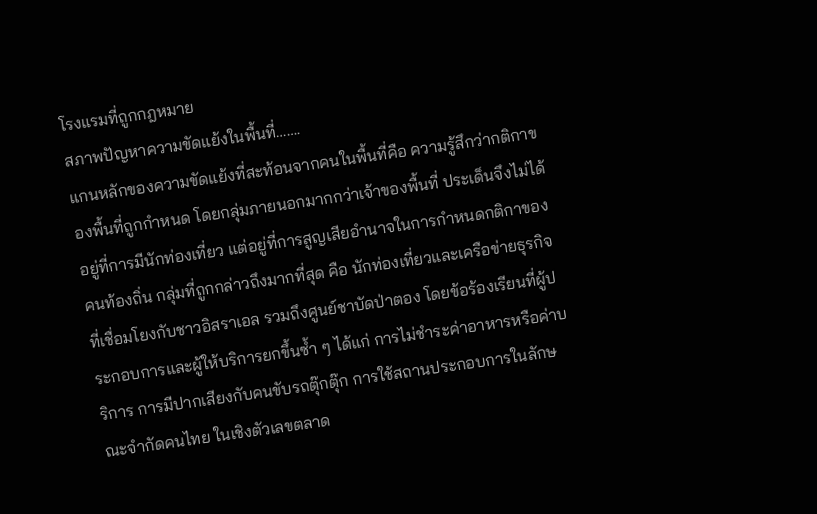โรงแรมที่ถูกกฎหมาย
สภาพปัญหาความขัดแย้งในพื้นที่…….
แกนหลักของความขัดแย้งที่สะท้อนจากคนในพื้นที่คือ ความรู้สึกว่ากติกาของพื้นที่ถูกกำหนด โดยกลุ่มภายนอกมากกว่าเจ้าของพื้นที่ ประเด็นจึงไม่ได้อยู่ที่การมีนักท่องเที่ยว แต่อยู่ที่การสูญเสียอำนาจในการกำหนดกติกาของคนท้องถิ่น กลุ่มที่ถูกกล่าวถึงมากที่สุด คือ นักท่องเที่ยวและเครือข่ายธุรกิจที่เชื่อมโยงกับชาวอิสราเอล รวมถึงศูนย์ชาบัดป่าตอง โดยข้อร้องเรียนที่ผู้ประกอบการและผู้ให้บริการยกขึ้นซ้ำ ๆ ได้แก่ การไม่ชำระค่าอาหารหรือค่าบริการ การมีปากเสียงกับคนขับรถตุ๊กตุ๊ก การใช้สถานประกอบการในลักษณะจำกัดคนไทย ในเชิงตัวเลขตลาด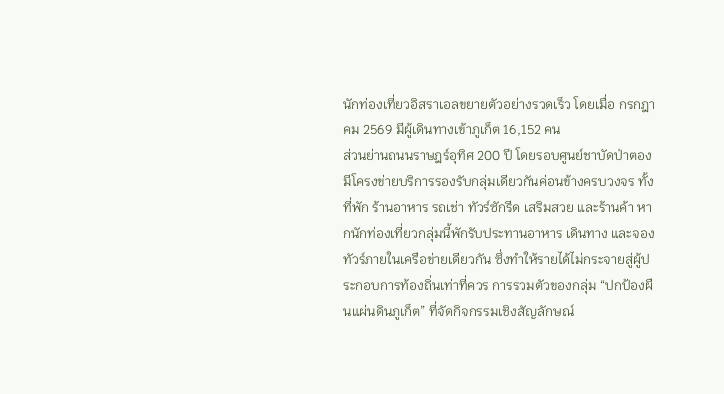นักท่องเที่ยวอิสราเอลขยายตัวอย่างรวดเร็ว โดยเมื่อ กรกฎาคม 2569 มีผู้เดินทางเข้าภูเก็ต 16,152 คน
ส่วนย่านถนนราษฎร์อุทิศ 200 ปี โดยรอบศูนย์ชาบัดป่าตอง มีโครงข่ายบริการรองรับกลุ่มเดียวกันค่อนข้างครบวงจร ทั้งที่พัก ร้านอาหาร รถเช่า ทัวร์ซักรีด เสริมสวย และร้านค้า หากนักท่องเที่ยวกลุ่มนี้พักรับประทานอาหาร เดินทาง และจองทัวร์ภายในเครือข่ายเดียวกัน ซึ่งทำให้รายได้ไม่กระจายสู่ผู้ประกอบการท้องถิ่นเท่าที่ควร การรวมตัวของกลุ่ม “ปกป้องผืนแผ่นดินภูเก็ต” ที่จัดกิจกรรมเชิงสัญลักษณ์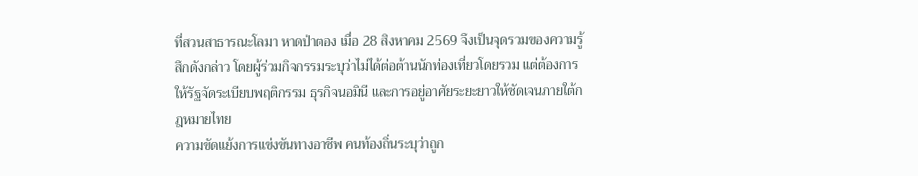ที่สวนสาธารณะโลมา หาดป่าตอง เมื่อ 28 สิงหาคม 2569 จึงเป็นจุดรวมของความรู้สึกดังกล่าว โดยผู้ร่วมกิจกรรมระบุว่าไม่ได้ต่อต้านนักท่องเที่ยวโดยรวม แต่ต้องการให้รัฐจัดระเบียบพฤติกรรม ธุรกิจนอมินี และการอยู่อาศัยระยะยาวให้ชัดเจนภายใต้กฎหมายไทย
ความขัดแย้งการแข่งขันทางอาชีพ คนท้องถิ่นระบุว่าถูก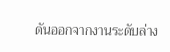ดันออกจากงานระดับล่าง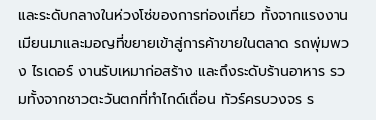และระดับกลางในห่วงโซ่ของการท่องเที่ยว ทั้งจากแรงงานเมียนมาและมอญที่ขยายเข้าสู่การค้าขายในตลาด รถพุ่มพวง ไรเดอร์ งานรับเหมาก่อสร้าง และถึงระดับร้านอาหาร รวมทั้งจากชาวตะวันตกที่ทำไกด์เถื่อน ทัวร์ครบวงจร ร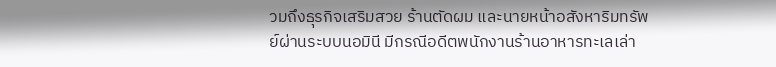วมถึงธุรกิจเสริมสวย ร้านตัดผม และนายหน้าอสังหาริมทรัพย์ผ่านระบบนอมินี มีกรณีอดีตพนักงานร้านอาหารทะเลเล่า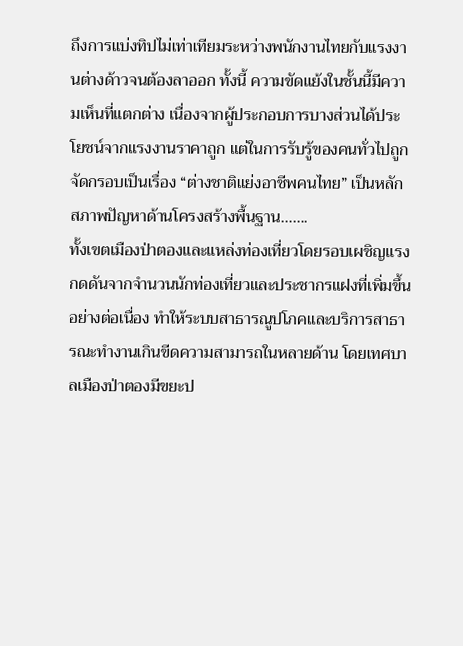ถึงการแบ่งทิปไม่เท่าเทียมระหว่างพนักงานไทยกับแรงงานต่างด้าวจนต้องลาออก ทั้งนี้ ความขัดแย้งในชั้นนี้มีความเห็นที่แตกต่าง เนื่องจากผู้ประกอบการบางส่วนได้ประโยชน์จากแรงงานราคาถูก แต่ในการรับรู้ของคนทั่วไปถูกจัดกรอบเป็นเรื่อง “ต่างชาติแย่งอาชีพคนไทย” เป็นหลัก
สภาพปัญหาด้านโครงสร้างพื้นฐาน…….
ทั้งเขตเมืองป่าตองและแหล่งท่องเที่ยวโดยรอบเผชิญแรงกดดันจากจำนวนนักท่องเที่ยวและประชากรแฝงที่เพิ่มขึ้นอย่างต่อเนื่อง ทำให้ระบบสาธารณูปโภคและบริการสาธารณะทำงานเกินขีดความสามารถในหลายด้าน โดยเทศบาลเมืองป่าตองมีขยะป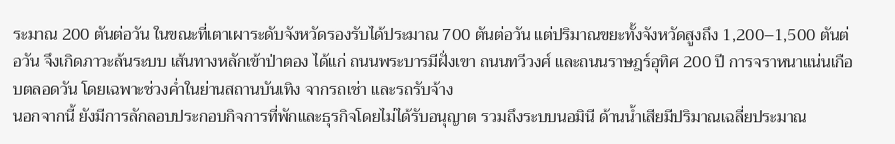ระมาณ 200 ตันต่อวัน ในขณะที่เตาเผาระดับจังหวัดรองรับได้ประมาณ 700 ตันต่อวัน แต่ปริมาณขยะทั้งจังหวัดสูงถึง 1,200–1,500 ตันต่อวัน จึงเกิดภาวะล้นระบบ เส้นทางหลักเข้าป่าตอง ได้แก่ ถนนพระบารมีฝั่งเขา ถนนทวีวงศ์ และถนนราษฎร์อุทิศ 200 ปี การจราหนาแน่นเกือบตลอดวัน โดยเฉพาะช่วงค่ำในย่านสถานบันเทิง จากรถเช่า และรถรับจ้าง
นอกจากนี้ ยังมีการลักลอบประกอบกิจการที่พักและธุรกิจโดยไม่ได้รับอนุญาต รวมถึงระบบนอมินี ด้านน้ำเสียมีปริมาณเฉลี่ยประมาณ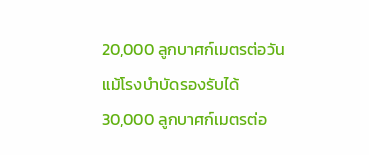20,000 ลูกบาศก์เมตรต่อวัน แม้โรงบำบัดรองรับได้ 30,000 ลูกบาศก์เมตรต่อ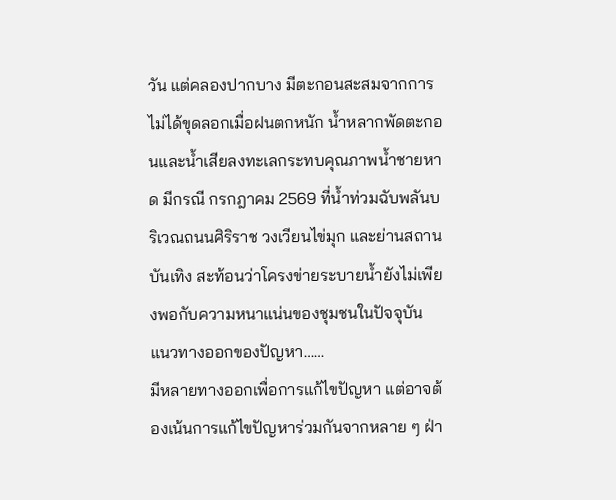วัน แต่คลองปากบาง มีตะกอนสะสมจากการไม่ได้ขุดลอกเมื่อฝนตกหนัก น้ำหลากพัดตะกอนและน้ำเสียลงทะเลกระทบคุณภาพน้ำชายหาด มีกรณี กรกฎาคม 2569 ที่น้ำท่วมฉับพลันบริเวณถนนศิริราช วงเวียนไข่มุก และย่านสถานบันเทิง สะท้อนว่าโครงข่ายระบายน้ำยังไม่เพียงพอกับความหนาแน่นของชุมชนในปัจจุบัน
แนวทางออกของปัญหา……
มีหลายทางออกเพื่อการแก้ไขปัญหา แต่อาจต้องเน้นการแก้ไขปัญหาร่วมกันจากหลาย ๆ ฝ่า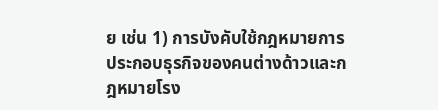ย เช่น 1) การบังคับใช้กฎหมายการประกอบธุรกิจของคนต่างด้าวและกฎหมายโรง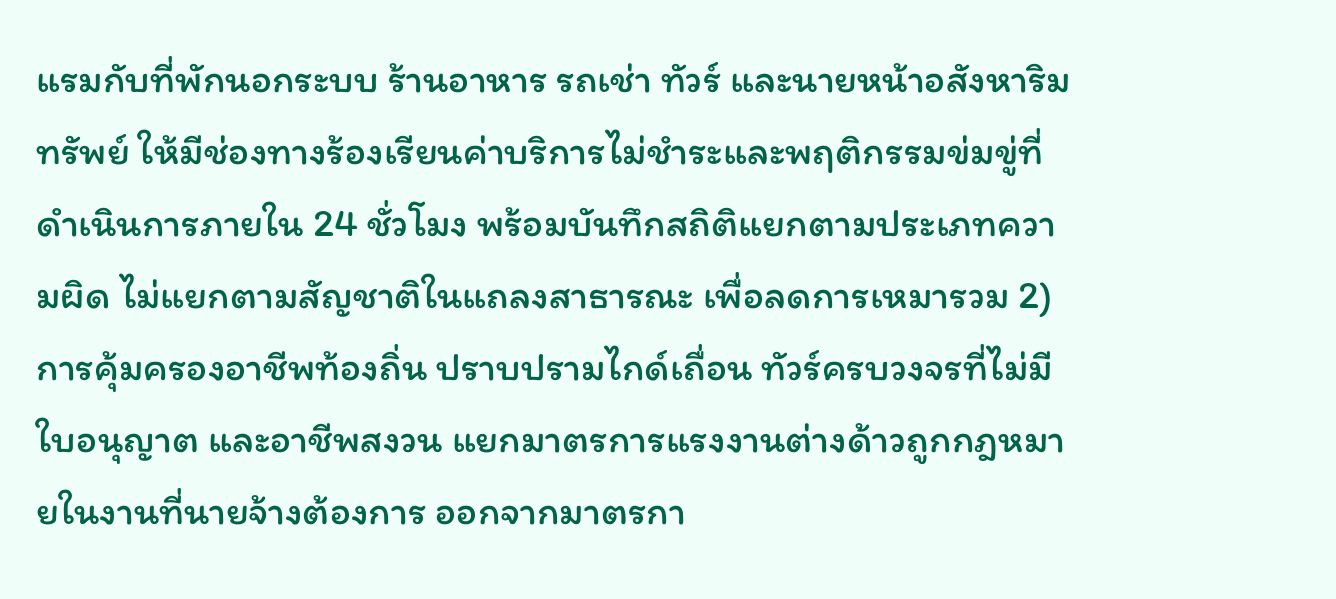แรมกับที่พักนอกระบบ ร้านอาหาร รถเช่า ทัวร์ และนายหน้าอสังหาริมทรัพย์ ให้มีช่องทางร้องเรียนค่าบริการไม่ชำระและพฤติกรรมข่มขู่ที่ดำเนินการภายใน 24 ชั่วโมง พร้อมบันทึกสถิติแยกตามประเภทความผิด ไม่แยกตามสัญชาติในแถลงสาธารณะ เพื่อลดการเหมารวม 2) การคุ้มครองอาชีพท้องถิ่น ปราบปรามไกด์เถื่อน ทัวร์ครบวงจรที่ไม่มีใบอนุญาต และอาชีพสงวน แยกมาตรการแรงงานต่างด้าวถูกกฎหมายในงานที่นายจ้างต้องการ ออกจากมาตรกา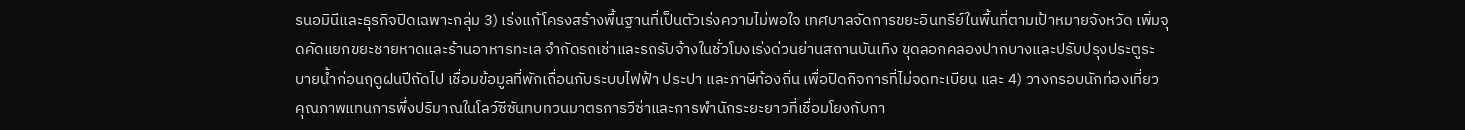รนอมินีและธุรกิจปิดเฉพาะกลุ่ม 3) เร่งแก้โครงสร้างพื้นฐานที่เป็นตัวเร่งความไม่พอใจ เทศบาลจัดการขยะอินทรีย์ในพื้นที่ตามเป้าหมายจังหวัด เพิ่มจุดคัดแยกขยะชายหาดและร้านอาหารทะเล จำกัดรถเช่าและรถรับจ้างในชั่วโมงเร่งด่วนย่านสถานบันเทิง ขุดลอกคลองปากบางและปรับปรุงประตูระบายน้ำก่อนฤดูฝนปีถัดไป เชื่อมข้อมูลที่พักเถื่อนกับระบบไฟฟ้า ประปา และภาษีท้องถิ่น เพื่อปิดกิจการที่ไม่จดทะเบียน และ 4) วางกรอบนักท่องเที่ยวคุณภาพแทนการพึ่งปริมาณในโลว์ซีซันทบทวนมาตรการวีซ่าและการพำนักระยะยาวที่เชื่อมโยงกับกา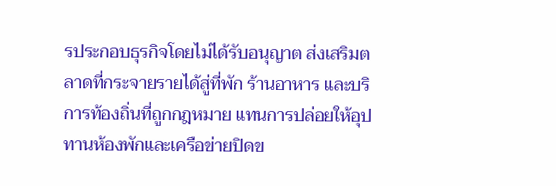รประกอบธุรกิจโดยไม่ได้รับอนุญาต ส่งเสริมตลาดที่กระจายรายได้สู่ที่พัก ร้านอาหาร และบริการท้องถิ่นที่ถูกกฎหมาย แทนการปล่อยให้อุปทานห้องพักและเครือข่ายปิดข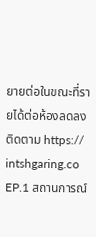ยายต่อในขณะที่รายได้ต่อห้องลดลง
ติดตาม https:// intshgaring.co EP.1 สถานการณ์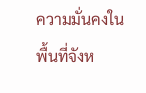ความมั่นคงในพื้นที่จังห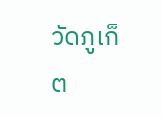วัดภูเก็ต